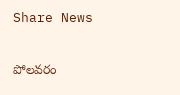Share News

పోలవరం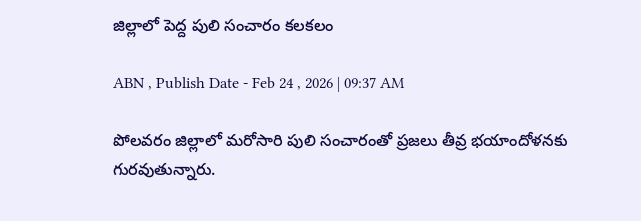జిల్లాలో పెద్ద పులి సంచారం కలకలం

ABN , Publish Date - Feb 24 , 2026 | 09:37 AM

పోలవరం జిల్లాలో మరోసారి పులి సంచారంతో ప్రజలు తీవ్ర భయాందోళనకు గురవుతున్నారు.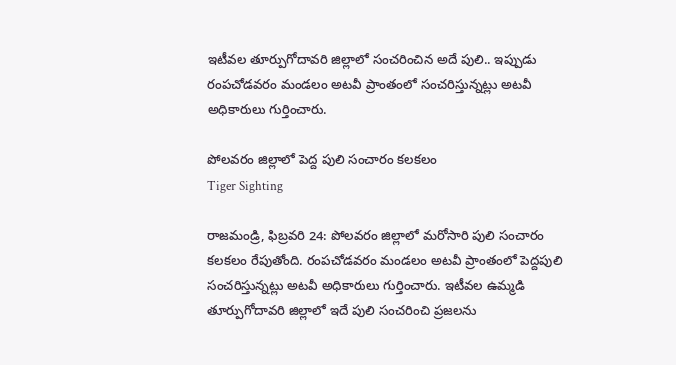ఇటీవల తూర్పుగోదావరి జిల్లాలో సంచరించిన అదే పులి.. ఇప్పుడు రంపచోడవరం మండలం అటవీ ప్రాంతంలో సంచరిస్తున్నట్లు అటవీ అధికారులు గుర్తించారు.

పోలవరం జిల్లాలో పెద్ద పులి సంచారం కలకలం
Tiger Sighting

రాజమండ్రి, ఫిబ్రవరి 24: పోలవరం జిల్లాలో మరోసారి పులి సంచారం కలకలం రేపుతోంది. రంపచోడవరం మండలం అటవీ ప్రాంతంలో పెద్దపులి సంచరిస్తున్నట్లు అటవీ అధికారులు గుర్తించారు. ఇటీవల ఉమ్మడి తూర్పుగోదావరి జిల్లాలో ఇదే పులి సంచరించి ప్రజలను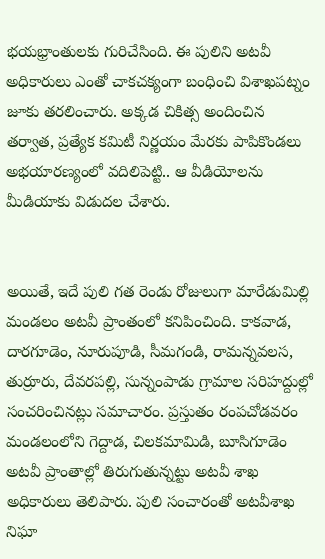భయభ్రాంతులకు గురిచేసింది. ఈ పులిని అటవీ అధికారులు ఎంతో చాకచక్యంగా బంధించి విశాఖపట్నం జూకు తరలించారు. అక్కడ చికిత్స అందించిన తర్వాత, ప్రత్యేక కమిటీ నిర్ణయం మేరకు పాపికొండలు అభయారణ్యంలో వదిలిపెట్టి.. ఆ వీడియోలను మీడియాకు విడుదల చేశారు.


అయితే, ఇదే పులి గత రెండు రోజులుగా మారేడుమిల్లి మండలం అటవీ ప్రాంతంలో కనిపించింది. కాకవాడ, దారగూడెం, నూరుపూడి, సీమగండి, రామన్నవలస, తుర్రూరు, దేవరపల్లి, సున్నంపాడు గ్రామాల సరిహద్దుల్లో సంచరించినట్లు సమాచారం. ప్రస్తుతం రంపచోడవరం మండలంలోని గెద్దాడ, చిలకమామిడి, బూసిగూడెం అటవీ ప్రాంతాల్లో తిరుగుతున్నట్టు అటవీ శాఖ అధికారులు తెలిపారు. పులి సంచారంతో అటవీశాఖ నిఘా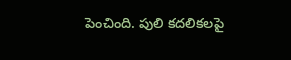పెంచింది. పులి కదలికలపై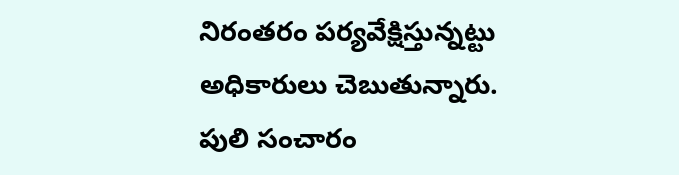నిరంతరం పర్యవేక్షిస్తున్నట్టు అధికారులు చెబుతున్నారు. పులి సంచారం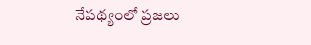నేపథ్యంలో ప్రజలు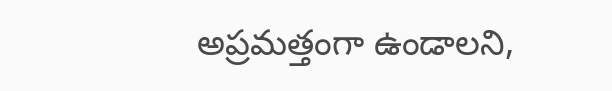అప్రమత్తంగా ఉండాలని,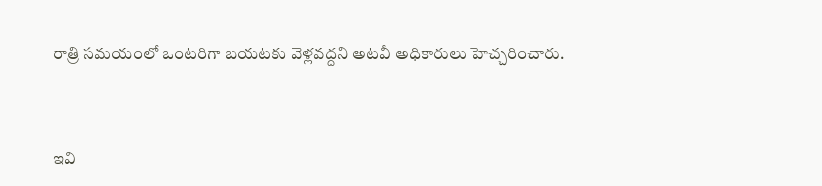రాత్రి సమయంలో ఒంటరిగా బయటకు వెళ్లవద్దని అటవీ అధికారులు హెచ్చరించారు.


ఇవి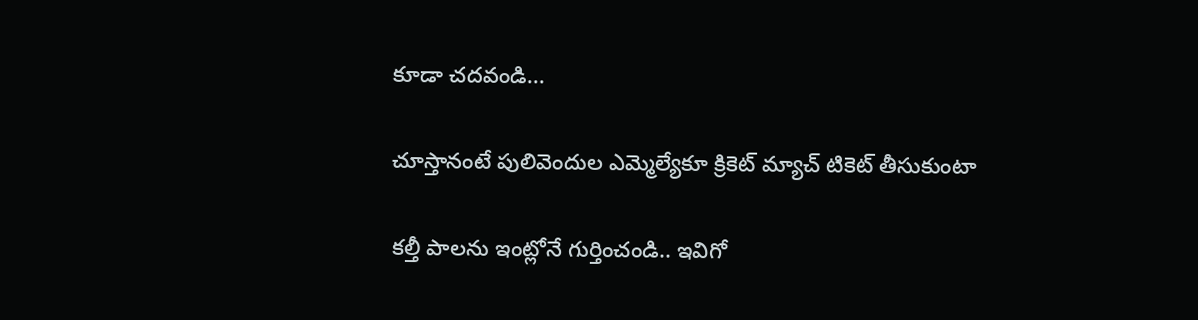కూడా చదవండి...

చూస్తానంటే పులివెందుల ఎమ్మెల్యేకూ క్రికెట్‌ మ్యాచ్‌ టికెట్‌ తీసుకుంటా

కల్తీ పాలను ఇంట్లోనే గుర్తించండి.. ఇవిగో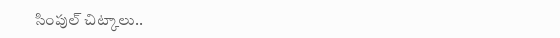సింపుల్ చిట్కాలు..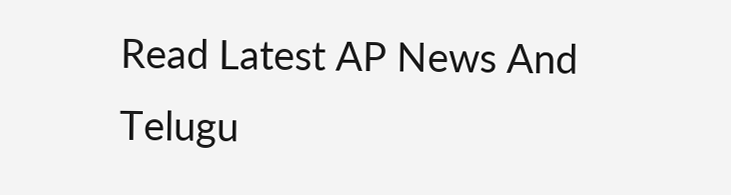Read Latest AP News And Telugu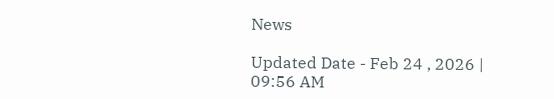News

Updated Date - Feb 24 , 2026 | 09:56 AM